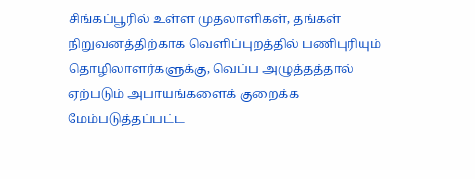சிங்கப்பூரில் உள்ள முதலாளிகள், தங்கள் நிறுவனத்திற்காக வெளிப்புறத்தில் பணிபுரியும் தொழிலாளர்களுக்கு, வெப்ப அழுத்தத்தால் ஏற்படும் அபாயங்களைக் குறைக்க மேம்படுத்தப்பட்ட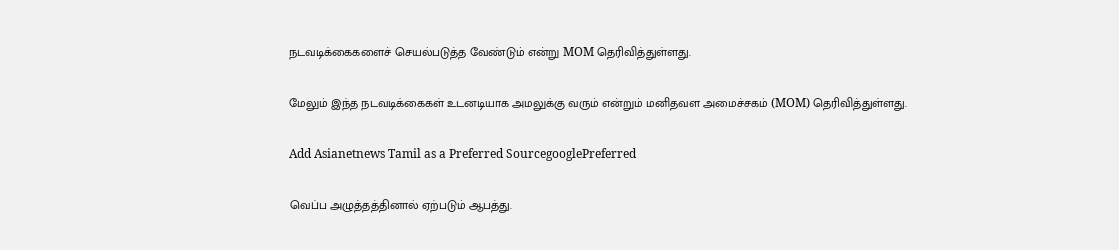நடவடிக்கைகளைச் செயல்படுத்த வேண்டும் என்று MOM தெரிவித்துள்ளது.

மேலும் இந்த நடவடிக்கைகள் உடனடியாக அமலுக்கு வரும் என்றும் மனிதவள அமைச்சகம் (MOM) தெரிவித்துள்ளது.

Add Asianetnews Tamil as a Preferred SourcegooglePreferred

வெப்ப அழுத்தத்தினால் ஏற்படும் ஆபத்து.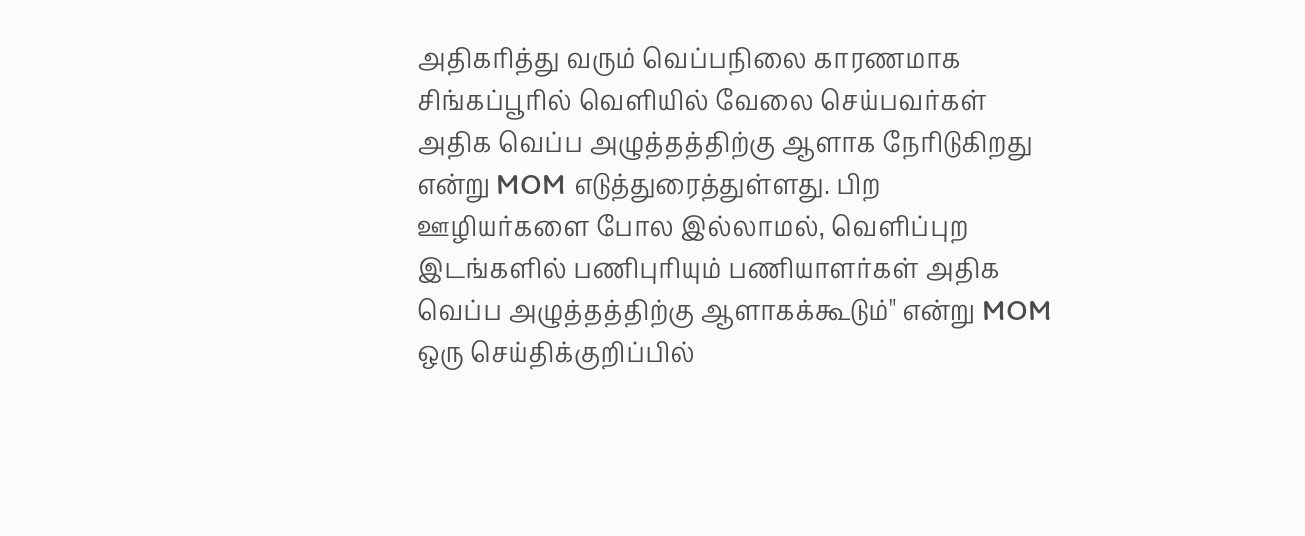அதிகரித்து வரும் வெப்பநிலை காரணமாக சிங்கப்பூரில் வெளியில் வேலை செய்பவர்கள் அதிக வெப்ப அழுத்தத்திற்கு ஆளாக நேரிடுகிறது என்று MOM எடுத்துரைத்துள்ளது. பிற ஊழியர்களை போல இல்லாமல், வெளிப்புற இடங்களில் பணிபுரியும் பணியாளர்கள் அதிக வெப்ப அழுத்தத்திற்கு ஆளாகக்கூடும்" என்று MOM ஒரு செய்திக்குறிப்பில்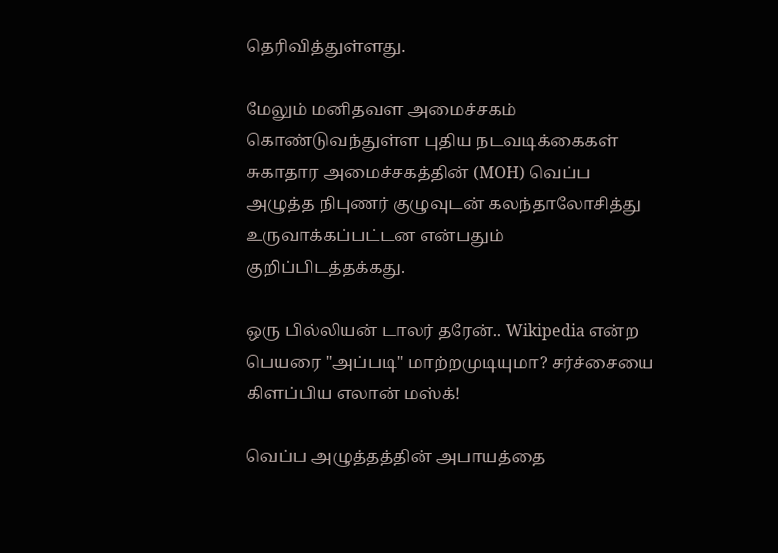தெரிவித்துள்ளது.

மேலும் மனிதவள அமைச்சகம் கொண்டுவந்துள்ள புதிய நடவடிக்கைகள் சுகாதார அமைச்சகத்தின் (MOH) வெப்ப அழுத்த நிபுணர் குழுவுடன் கலந்தாலோசித்து உருவாக்கப்பட்டன என்பதும் குறிப்பிடத்தக்கது.

ஒரு பில்லியன் டாலர் தரேன்.. Wikipedia என்ற பெயரை "அப்படி" மாற்றமுடியுமா? சர்ச்சையை கிளப்பிய எலான் மஸ்க்!

வெப்ப அழுத்தத்தின் அபாயத்தை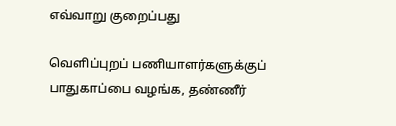எவ்வாறு குறைப்பது

வெளிப்புறப் பணியாளர்களுக்குப் பாதுகாப்பை வழங்க, தண்ணீர்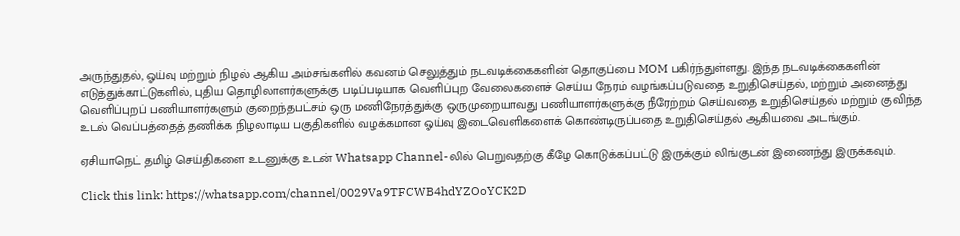அருந்துதல், ஓய்வு மற்றும் நிழல் ஆகிய அம்சங்களில் கவனம் செலுத்தும் நடவடிக்கைகளின் தொகுப்பை MOM பகிர்ந்துள்ளது. இந்த நடவடிக்கைகளின் எடுத்துக்காட்டுகளில், புதிய தொழிலாளர்களுக்கு படிப்படியாக வெளிப்புற வேலைகளைச் செய்ய நேரம் வழங்கப்படுவதை உறுதிசெய்தல், மற்றும் அனைத்து வெளிப்புறப் பணியாளர்களும் குறைந்தபட்சம் ஒரு மணிநேரத்துக்கு ஒருமுறையாவது பணியாளர்களுக்கு நீரேற்றம் செய்வதை உறுதிசெய்தல் மற்றும் குவிந்த உடல் வெப்பத்தைத் தணிக்க நிழலாடிய பகுதிகளில் வழக்கமான ஓய்வு இடைவெளிகளைக் கொண்டிருப்பதை உறுதிசெய்தல் ஆகியவை அடங்கும்.

ஏசியாநெட் தமிழ் செய்திகளை உடனுக்கு உடன் Whatsapp Channel-லில் பெறுவதற்கு கீழே கொடுக்கப்பட்டு இருக்கும் லிங்குடன் இணைந்து இருக்கவும்.

Click this link: https://whatsapp.com/channel/0029Va9TFCWB4hdYZOoYCK2D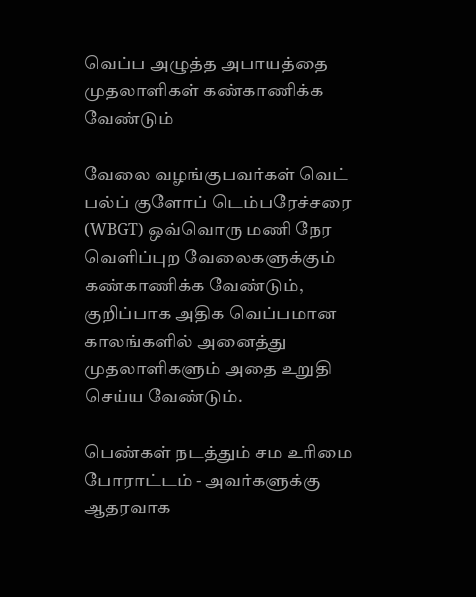வெப்ப அழுத்த அபாயத்தை முதலாளிகள் கண்காணிக்க வேண்டும்

வேலை வழங்குபவர்கள் வெட் பல்ப் குளோப் டெம்பரேச்சரை (WBGT) ஒவ்வொரு மணி நேர வெளிப்புற வேலைகளுக்கும் கண்காணிக்க வேண்டும், குறிப்பாக அதிக வெப்பமான காலங்களில் அனைத்து முதலாளிகளும் அதை உறுதி செய்ய வேண்டும்.

பெண்கள் நடத்தும் சம உரிமை போராட்டம் - அவர்களுக்கு ஆதரவாக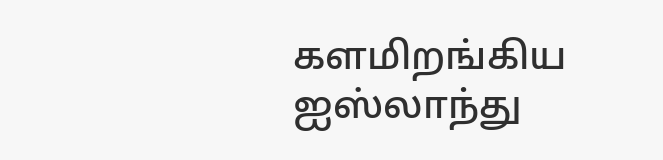களமிறங்கிய ஐஸ்லாந்து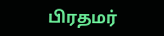பிரதமர்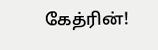கேத்ரின்!